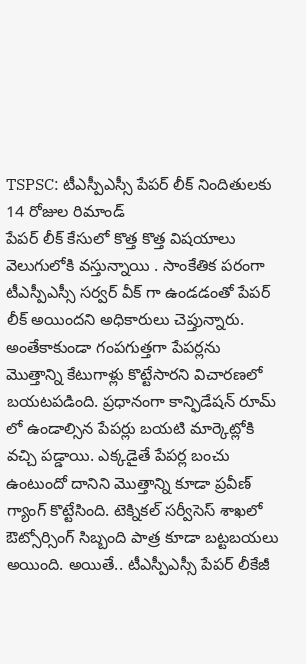TSPSC: టీఎస్పీఎస్సీ పేపర్ లీక్ నిందితులకు 14 రోజుల రిమాండ్
పేపర్ లీక్ కేసులో కొత్త కొత్త విషయాలు వెలుగులోకి వస్తున్నాయి . సాంకేతిక పరంగా టీఎస్పీఎస్సీ సర్వర్ వీక్ గా ఉండడంతో పేపర్ లీక్ అయిందని అధికారులు చెప్తున్నారు. అంతేకాకుండా గంపగుత్తగా పేపర్లను మొత్తాన్ని కేటుగాళ్లు కొట్టేసారని విచారణలో బయటపడింది. ప్రధానంగా కాన్ఫిడేషన్ రూమ్ లో ఉండాల్సిన పేపర్లు బయటి మార్కెట్లోకి వచ్చి పడ్డాయి. ఎక్కడైతే పేపర్ల బంచు ఉంటుందో దానిని మొత్తాన్ని కూడా ప్రవీణ్ గ్యాంగ్ కొట్టేసింది. టెక్నికల్ సర్వీసెస్ శాఖలో ఔట్సోర్సింగ్ సిబ్బంది పాత్ర కూడా బట్టబయలు అయింది. అయితే.. టీఎస్పీఎస్సీ పేపర్ లీకేజీ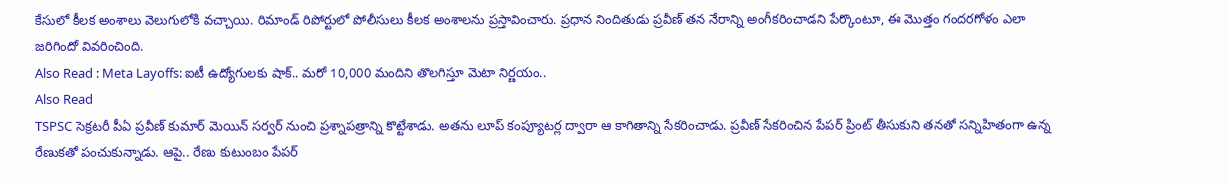కేసులో కీలక అంశాలు వెలుగులోకి వచ్చాయి. రిమాండ్ రిపోర్టులో పోలీసులు కీలక అంశాలను ప్రస్తావించారు. ప్రధాన నిందితుడు ప్రవీణ్ తన నేరాన్ని అంగీకరించాడని పేర్కొంటూ, ఈ మొత్తం గందరగోళం ఎలా జరిగిందో వివరించింది.
Also Read : Meta Layoffs: ఐటీ ఉద్యోగులకు షాక్.. మరో 10,000 మందిని తొలగిస్తూ మెటా నిర్ణయం..
Also Read
TSPSC సెక్రటరీ పీఏ ప్రవీణ్ కుమార్ మెయిన్ సర్వర్ నుంచి ప్రశ్నాపత్రాన్ని కొట్టేశాడు. అతను లూప్ కంప్యూటర్ల ద్వారా ఆ కాగితాన్ని సేకరించాడు. ప్రవీణ్ సేకరించిన పేపర్ ప్రింట్ తీసుకుని తనతో సన్నిహితంగా ఉన్న రేణుకతో పంచుకున్నాడు. ఆపై.. రేణు కుటుంబం పేపర్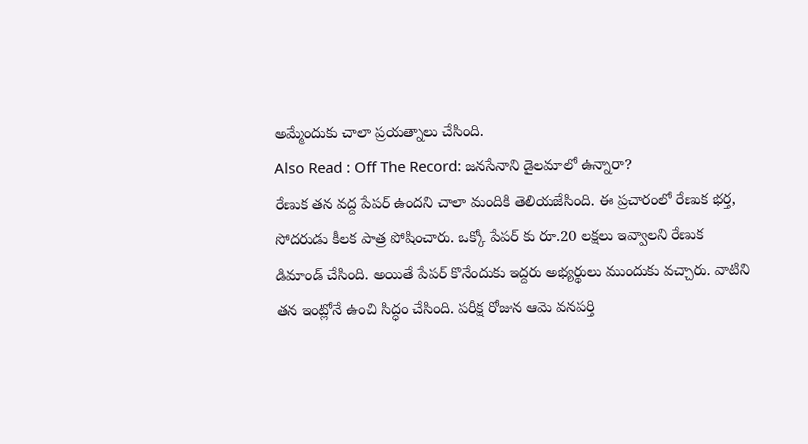అమ్మేందుకు చాలా ప్రయత్నాలు చేసింది.
Also Read : Off The Record: జనసేనాని డైలమాలో ఉన్నారా?
రేణుక తన వద్ద పేపర్ ఉందని చాలా మందికి తెలియజేసింది. ఈ ప్రచారంలో రేణుక భర్త, సోదరుడు కీలక పాత్ర పోషించారు. ఒక్కో పేపర్ కు రూ.20 లక్షలు ఇవ్వాలని రేణుక డిమాండ్ చేసింది. అయితే పేపర్ కొనేందుకు ఇద్దరు అభ్యర్థులు ముందుకు వచ్చారు. వాటిని తన ఇంట్లోనే ఉంచి సిద్ధం చేసింది. పరీక్ష రోజున ఆమె వనపర్తి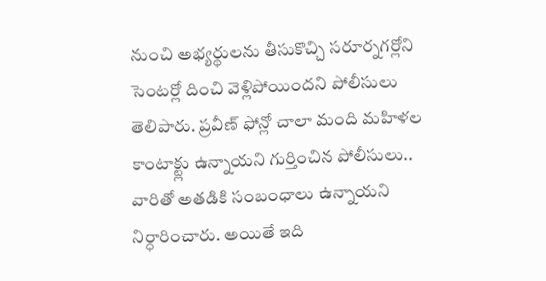నుంచి అభ్యర్థులను తీసుకొచ్చి సరూర్నగర్లోని సెంటర్లో దించి వెళ్లిపోయిందని పోలీసులు తెలిపారు. ప్రవీణ్ ఫోన్లో చాలా మంది మహిళల కాంటాక్ట్లు ఉన్నాయని గుర్తించిన పోలీసులు.. వారితో అతడికి సంబంధాలు ఉన్నాయని నిర్ధారించారు. అయితే ఇది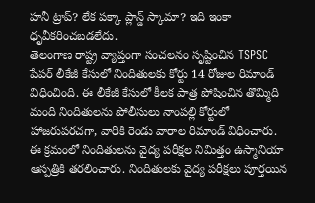హనీ ట్రాప్? లేక పక్కా ప్లాన్డ్ స్కామా? ఇది ఇంకా ధృవీకరించబడలేదు.
తెలంగాణ రాష్ట్ర వ్యాప్తంగా సంచలనం సృష్టించిన TSPSC పేపర్ లీకేజీ కేసులో నిందితులకు కోర్టు 14 రోజుల రిమాండ్ విధించింది. ఈ లీకేజీ కేసులో కీలక పాత్ర పోషించిన తొమ్మిది మంది నిందితులను పోలీసులు నాంపల్లి కోర్టులో హాజరుపరచగా, వారికి రెండు వారాల రిమాండ్ విధించారు. ఈ క్రమంలో నిందితులను వైద్య పరీక్షల నిమిత్తం ఉస్మానియా ఆస్పత్రికి తరలించారు. నిందితులకు వైద్య పరీక్షలు పూర్తయిన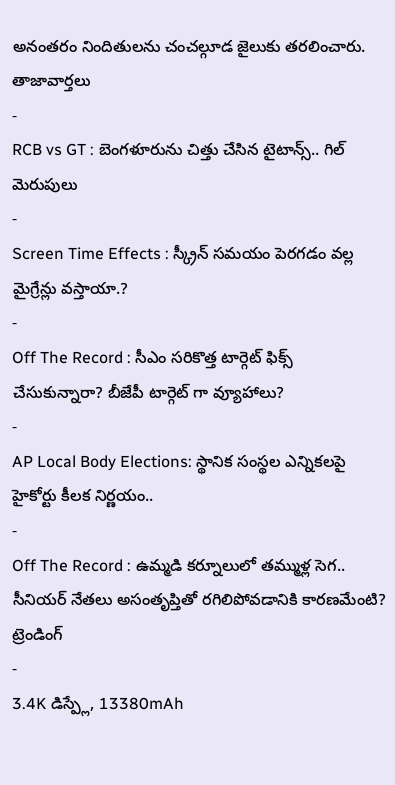అనంతరం నిందితులను చంచల్గూడ జైలుకు తరలించారు.
తాజావార్తలు
-
RCB vs GT : బెంగళూరును చిత్తు చేసిన టైటాన్స్.. గిల్ మెరుపులు
-
Screen Time Effects : స్క్రీన్ సమయం పెరగడం వల్ల మైగ్రేన్లు వస్తాయా.?
-
Off The Record : సీఎం సరికొత్త టార్గెట్ ఫిక్స్ చేసుకున్నారా? బీజేపీ టార్గెట్ గా వ్యూహాలు?
-
AP Local Body Elections: స్థానిక సంస్థల ఎన్నికలపై హైకోర్టు కీలక నిర్ణయం..
-
Off The Record : ఉమ్మడి కర్నూలులో తమ్ముళ్ల సెగ.. సీనియర్ నేతలు అసంతృప్తితో రగిలిపోవడానికి కారణమేంటి?
ట్రెండింగ్
-
3.4K డిస్ప్లే, 13380mAh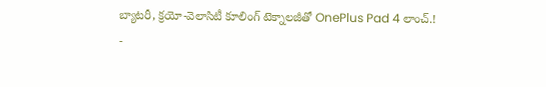బ్యాటరీ, క్రయో-వెలాసిటీ కూలింగ్ టెక్నాలజీతో OnePlus Pad 4 లాంచ్.!
-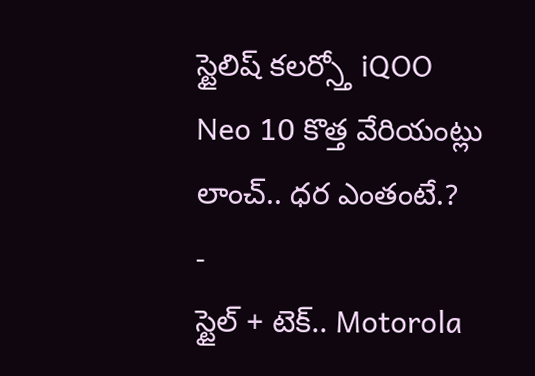స్టైలిష్ కలర్స్తో iQOO Neo 10 కొత్త వేరియంట్లు లాంచ్.. ధర ఎంతంటే.?
-
స్టైల్ + టెక్.. Motorola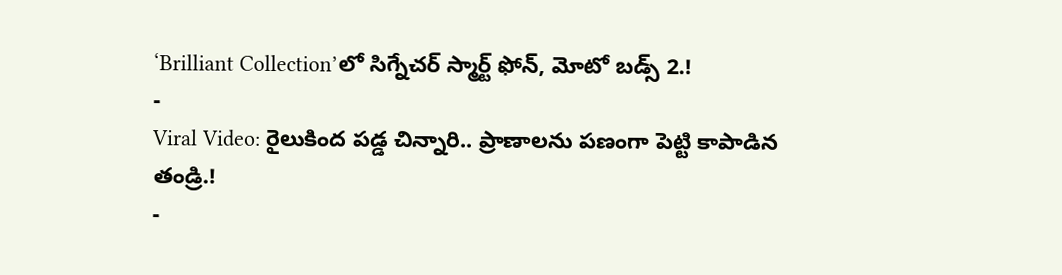‘Brilliant Collection’లో సిగ్నేచర్ స్మార్ట్ ఫోన్, మోటో బడ్స్ 2.!
-
Viral Video: రైలుకింద పడ్డ చిన్నారి.. ప్రాణాలను పణంగా పెట్టి కాపాడిన తండ్రి.!
-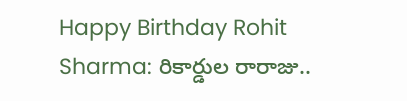Happy Birthday Rohit Sharma: రికార్డుల రారాజు..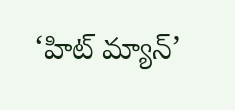‘హిట్ మ్యాన్’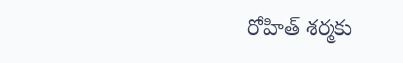రోహిత్ శర్మకు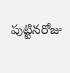పుట్టినరోజు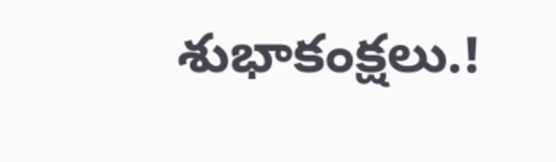శుభాకంక్షలు.!